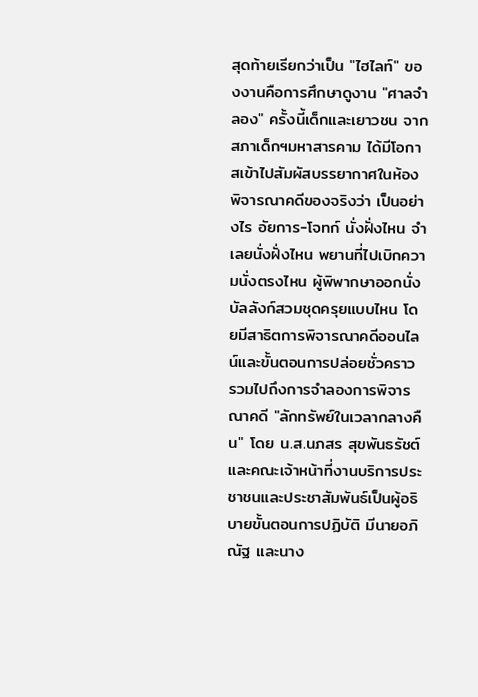สุดท้ายเรียกว่าเป็น "ไฮไลท์" ของงานคือการศึกษาดูงาน "ศาลจำลอง" ครั้งนี้เด็กและเยาวชน จากสภาเด็กฯมหาสารคาม ได้มีโอกาสเข้าไปสัมผัสบรรยากาศในห้องพิจารณาคดีของจริงว่า เป็นอย่างไร อัยการ-โจทก์ นั่งฝั่งไหน จำเลยนั่งฝั่งไหน พยานที่ไปเบิกความนั่งตรงไหน ผู้พิพากษาออกนั่งบัลลังก์สวมชุดครุยแบบไหน โดยมีสาธิตการพิจารณาคดีออนไลน์และขั้นตอนการปล่อยชั่วคราว
รวมไปถึงการจำลองการพิจารณาคดี "ลักทรัพย์ในเวลากลางคืน" โดย น.ส.นภสร สุขพันธรัชต์ และคณะเจ้าหน้าที่งานบริการประชาชนและประชาสัมพันธ์เป็นผู้อธิบายขั้นตอนการปฏิบัติ มีนายอภิณัฐ และนาง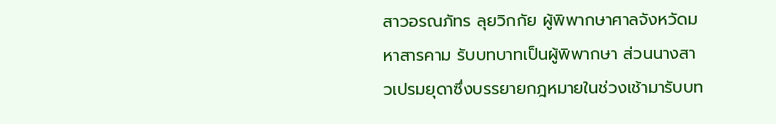สาวอรณภัทร ลุยวิกกัย ผู้พิพากษาศาลจังหวัดมหาสารคาม รับบทบาทเป็นผู้พิพากษา ส่วนนางสาวเปรมยุดาซึ่งบรรยายกฎหมายในช่วงเช้ามารับบท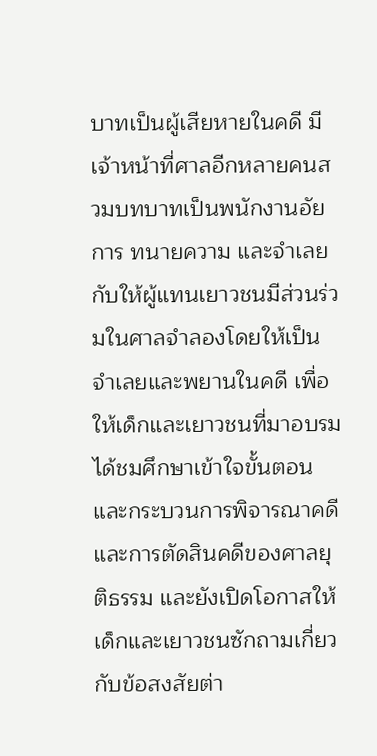บาทเป็นผู้เสียหายในคดี มีเจ้าหน้าที่ศาลอีกหลายคนสวมบทบาทเป็นพนักงานอัยการ ทนายความ และจำเลย กับให้ผู้แทนเยาวชนมีส่วนร่วมในศาลจำลองโดยให้เป็นจำเลยและพยานในคดี เพื่อให้เด็กและเยาวชนที่มาอบรมได้ชมศึกษาเข้าใจขั้นตอนและกระบวนการพิจารณาคดี และการตัดสินคดีของศาลยุติธรรม และยังเปิดโอกาสให้เด็กและเยาวชนซักถามเกี่ยวกับข้อสงสัยต่า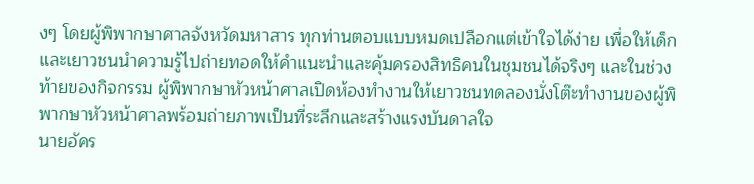งๆ โดยผู้พิพากษาศาลจังหวัดมหาสาร ทุกท่านตอบแบบหมดเปลือกแต่เข้าใจได้ง่าย เพื่อให้เด็กและเยาวชนนำความรู้ไปถ่ายทอดให้คำแนะนำและคุ้มครองสิทธิคนในชุมชนได้จริงๆ และในช่วงท้ายของกิจกรรม ผู้พิพากษาหัวหน้าศาลเปิดห้องทำงานให้เยาวชนทดลองนั่งโต๊ะทำงานของผู้พิพากษาหัวหน้าศาลพร้อมถ่ายภาพเป็นที่ระลึกและสร้างแรงบันดาลใจ
นายอัคร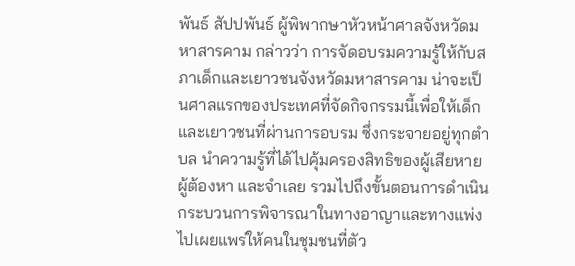พันธ์ สัปปพันธ์ ผู้พิพากษาหัวหน้าศาลจังหวัดมหาสารคาม กล่าวว่า การจัดอบรมความรู้ให้กับสภาเด็กและเยาวชนจังหวัดมหาสารคาม น่าจะเป็นศาลแรกของประเทศที่จัดกิจกรรมนี้เพื่อให้เด็กและเยาวชนที่ผ่านการอบรม ซึ่งกระจายอยู่ทุกตำบล นำความรู้ที่ได้ไปคุ้มครองสิทธิของผู้เสียหาย ผู้ต้องหา และจำเลย รวมไปถึงขั้นตอนการดำเนินกระบวนการพิจารณาในทางอาญาและทางแพ่งไปเผยแพร่ให้คนในชุมชนที่ตัว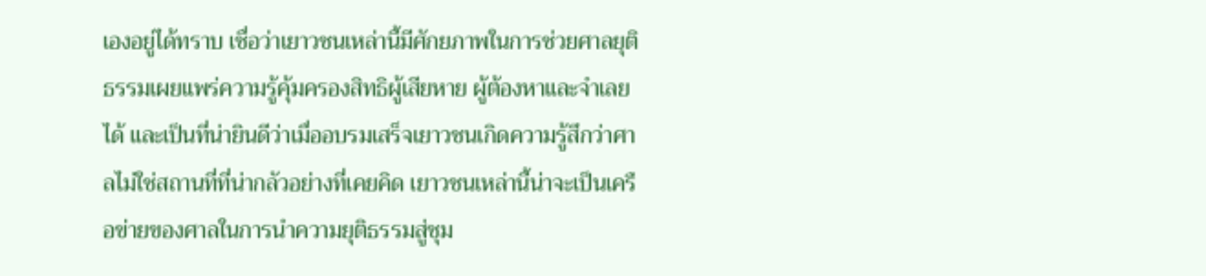เองอยู่ได้ทราบ เชื่อว่าเยาวชนเหล่านี้มีศักยภาพในการช่วยศาลยุติธรรมเผยแพร่ความรู้คุ้มครองสิทธิผู้เสียหาย ผู้ต้องหาและจำเลยได้ และเป็นที่น่ายินดีว่าเมื่ออบรมเสร็จเยาวชนเกิดความรู้สึกว่าศาลไม่ใช่สถานที่ที่น่ากลัวอย่างที่เคยคิด เยาวชนเหล่านี้น่าจะเป็นเครือข่ายของศาลในการนำความยุติธรรมสู่ชุม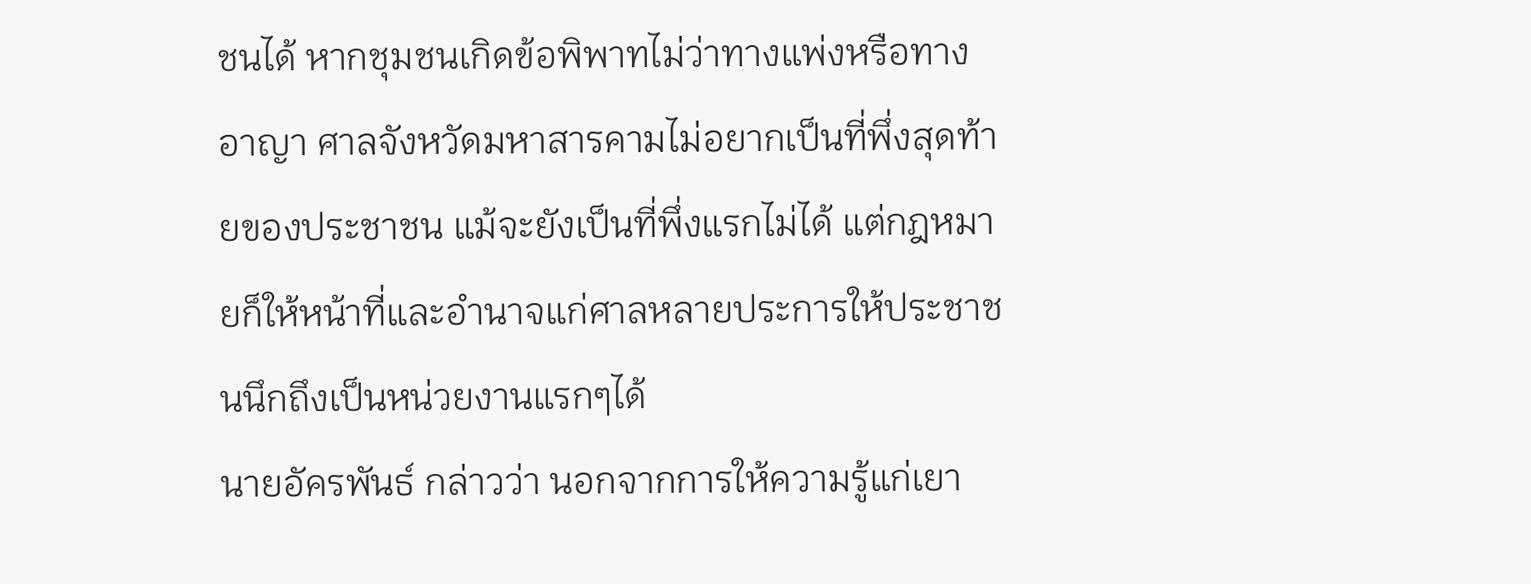ชนได้ หากชุมชนเกิดข้อพิพาทไม่ว่าทางแพ่งหรือทางอาญา ศาลจังหวัดมหาสารคามไม่อยากเป็นที่พึ่งสุดท้ายของประชาชน แม้จะยังเป็นที่พึ่งแรกไม่ได้ แต่กฎหมายก็ให้หน้าที่และอำนาจแก่ศาลหลายประการให้ประชาชนนึกถึงเป็นหน่วยงานแรกๆได้
นายอัครพันธ์ กล่าวว่า นอกจากการให้ความรู้แก่เยา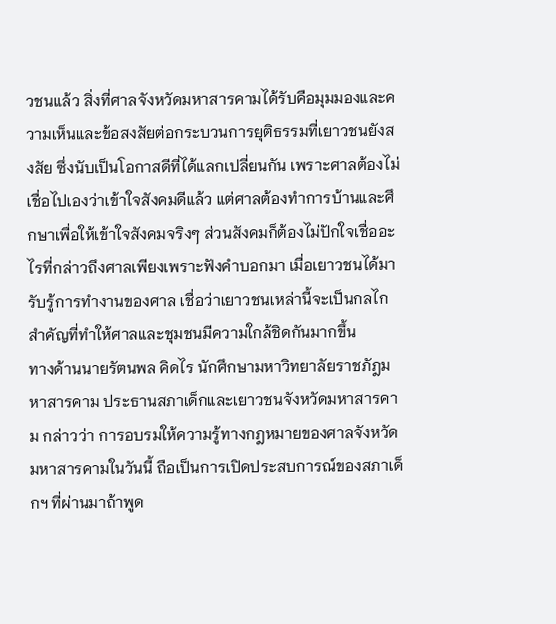วชนแล้ว สิ่งที่ศาลจังหวัดมหาสารคามได้รับคือมุมมองและความเห็นและข้อสงสัยต่อกระบวนการยุติธรรมที่เยาวชนยังสงสัย ซึ่งนับเป็นโอกาสดีที่ได้แลกเปลี่ยนกัน เพราะศาลต้องไม่เชื่อไปเองว่าเข้าใจสังคมดีแล้ว แต่ศาลต้องทำการบ้านและศึกษาเพื่อให้เข้าใจสังคมจริงๆ ส่วนสังคมก็ต้องไม่ปักใจเชื่ออะไรที่กล่าวถึงศาลเพียงเพราะฟังคำบอกมา เมื่อเยาวชนได้มารับรู้การทำงานของศาล เชื่อว่าเยาวชนเหล่านี้จะเป็นกลไกสำคัญที่ทำให้ศาลและชุมชนมีความใกล้ชิดกันมากขึ้น
ทางด้านนายรัตนพล คิดไร นักศึกษามหาวิทยาลัยราชภัฎมหาสารคาม ประธานสภาเด็กและเยาวชนจังหวัดมหาสารคาม กล่าวว่า การอบรมให้ความรู้ทางกฎหมายของศาลจังหวัดมหาสารคามในวันนี้ ถือเป็นการเปิดประสบการณ์ของสภาเด็กฯ ที่ผ่านมาถ้าพูด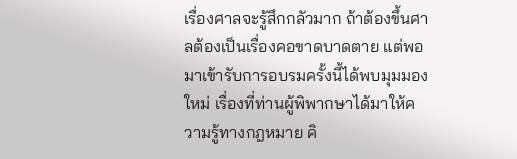เรื่องศาลจะรู้สึกกลัวมาก ถ้าต้องขึ้นศาลต้องเป็นเรื่องคอขาดบาดตาย แต่พอมาเข้ารับการอบรมครั้งนี้ได้พบมุมมองใหม่ เรื่องที่ท่านผู้พิพากษาได้มาให้ความรู้ทางกฎหมาย คิ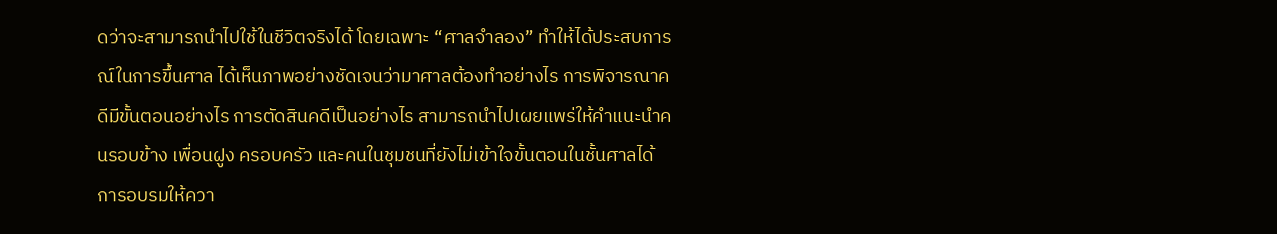ดว่าจะสามารถนำไปใช้ในชีวิตจริงได้ โดยเฉพาะ “ศาลจำลอง” ทำให้ได้ประสบการณ์ในการขึ้นศาล ได้เห็นภาพอย่างชัดเจนว่ามาศาลต้องทำอย่างไร การพิจารณาคดีมีขั้นตอนอย่างไร การตัดสินคดีเป็นอย่างไร สามารถนำไปเผยแพร่ให้คำแนะนำคนรอบข้าง เพื่อนฝูง ครอบครัว และคนในชุมชนที่ยังไม่เข้าใจขั้นตอนในชั้นศาลได้
การอบรมให้ควา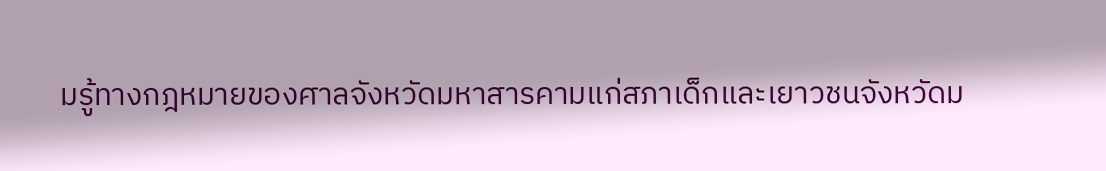มรู้ทางกฎหมายของศาลจังหวัดมหาสารคามแก่สภาเด็กและเยาวชนจังหวัดม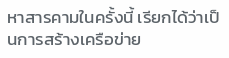หาสารคามในครั้งนี้ เรียกได้ว่าเป็นการสร้างเครือข่าย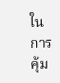ในการคุ้ม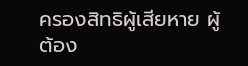ครองสิทธิผู้เสียหาย ผู้ต้อง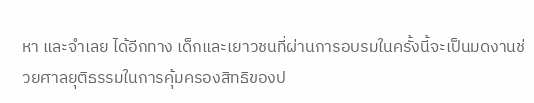หา และจำเลย ได้อีกทาง เด็กและเยาวชนที่ผ่านการอบรมในครั้งนี้จะเป็นมดงานช่วยศาลยุติธรรมในการคุ้มครองสิทธิของป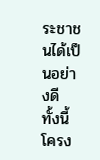ระชาชนได้เป็นอย่างดี
ทั้งนี้โครง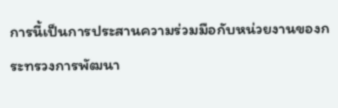การนี้เป็นการประสานความร่วมมือกับหน่วยงานของกระทรวงการพัฒนา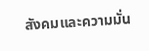สังคมและความมั่น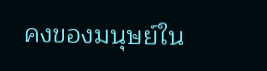คงของมนุษย์ใน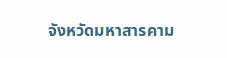จังหวัดมหาสารคาม